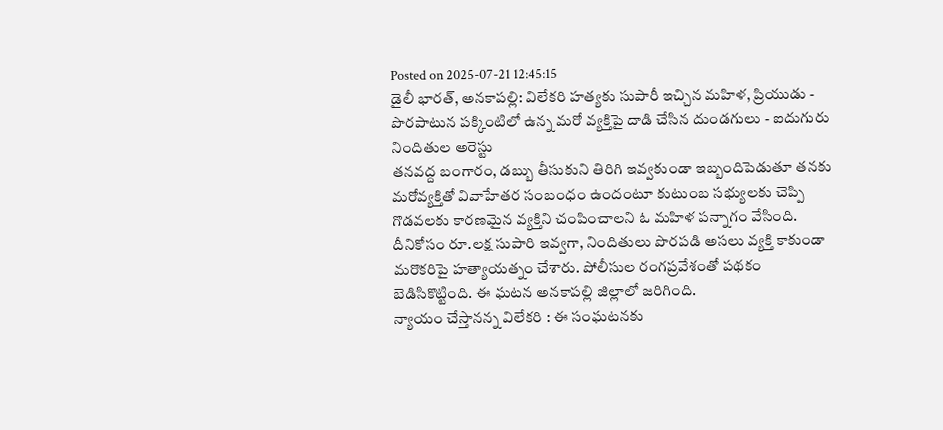Posted on 2025-07-21 12:45:15
డైలీ భారత్, అనకాపల్లి: విలేకరి హత్యకు సుపారీ ఇచ్చిన మహిళ, ప్రియుడు - పొరపాటున పక్కింటిలో ఉన్న మరో వ్యక్తిపై దాడి చేసిన దుండగులు - ఐదుగురు నిందితుల అరెస్టు
తనవద్ద బంగారం, డబ్బు తీసుకుని తిరిగి ఇవ్వకుండా ఇబ్బందిపెడుతూ తనకు మరోవ్యక్తితో వివాహేతర సంబంధం ఉందంటూ కుటుంబ సభ్యులకు చెప్పి గొడవలకు కారణమైన వ్యక్తిని చంపించాలని ఓ మహిళ పన్నాగం వేసింది. దీనికోసం రూ.లక్ష సుపారి ఇవ్వగా, నిందితులు పొరపడి అసలు వ్యక్తి కాకుండా మరొకరిపై హత్యాయత్నం చేశారు. పోలీసుల రంగప్రవేశంతో పథకం బెడిసికొట్టింది. ఈ ఘటన అనకాపల్లి జిల్లాలో జరిగింది.
న్యాయం చేస్తానన్న విలేకరి : ఈ సంఘటనకు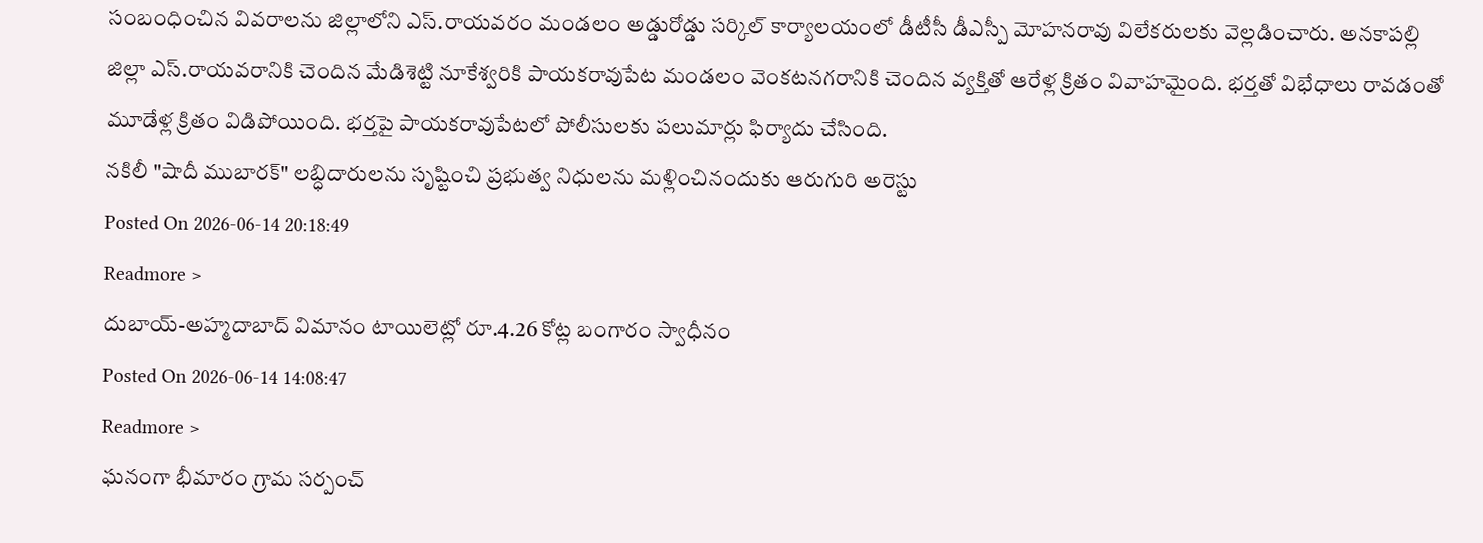సంబంధించిన వివరాలను జిల్లాలోని ఎస్.రాయవరం మండలం అడ్డురోడ్డు సర్కిల్ కార్యాలయంలో డీటీసీ డీఎస్పీ మోహనరావు విలేకరులకు వెల్లడించారు. అనకాపల్లి జిల్లా ఎస్.రాయవరానికి చెందిన మేడిశెట్టి నూకేశ్వరికి పాయకరావుపేట మండలం వెంకటనగరానికి చెందిన వ్యక్తితో ఆరేళ్ల క్రితం వివాహమైంది. భర్తతో విభేధాలు రావడంతో మూడేళ్ల క్రితం విడిపోయింది. భర్తపై పాయకరావుపేటలో పోలీసులకు పలుమార్లు ఫిర్యాదు చేసింది.
నకిలీ "షాదీ ముబారక్" లబ్ధిదారులను సృష్టించి ప్రభుత్వ నిధులను మళ్లించినందుకు ఆరుగురి అరెస్టు
Posted On 2026-06-14 20:18:49
Readmore >
దుబాయ్-అహ్మదాబాద్ విమానం టాయిలెట్లో రూ.4.26 కోట్ల బంగారం స్వాధీనం
Posted On 2026-06-14 14:08:47
Readmore >
ఘనంగా భీమారం గ్రామ సర్పంచ్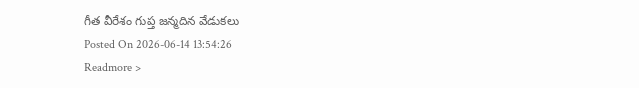గీత వీరేశం గుప్త జన్మదిన వేడుకలు
Posted On 2026-06-14 13:54:26
Readmore >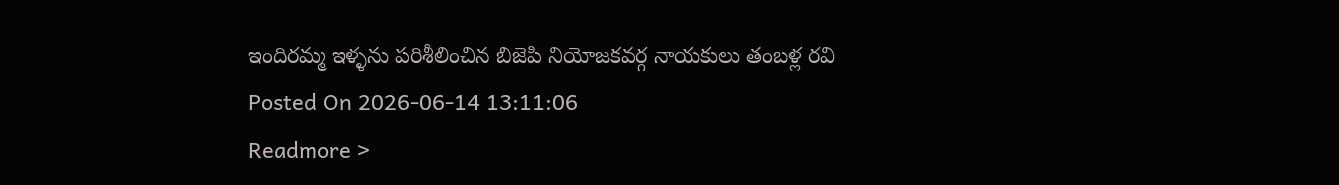ఇందిరమ్మ ఇళ్ళను పరిశీలించిన బిజెపి నియోజకవర్గ నాయకులు తంబళ్ల రవి
Posted On 2026-06-14 13:11:06
Readmore >